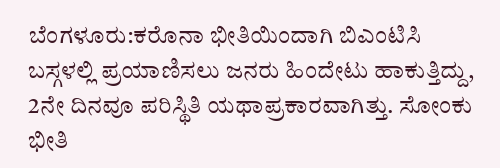ಬೆಂಗಳೂರು:ಕರೊನಾ ಭೀತಿಯಿಂದಾಗಿ ಬಿಎಂಟಿಸಿ ಬಸ್ಗಳಲ್ಲಿ ಪ್ರಯಾಣಿಸಲು ಜನರು ಹಿಂದೇಟು ಹಾಕುತ್ತಿದ್ದು, 2ನೇ ದಿನವೂ ಪರಿಸ್ಥಿತಿ ಯಥಾಪ್ರಕಾರವಾಗಿತ್ತು. ಸೋಂಕು ಭೀತಿ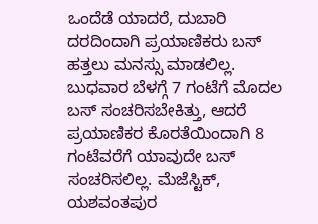ಒಂದೆಡೆ ಯಾದರೆ, ದುಬಾರಿ ದರದಿಂದಾಗಿ ಪ್ರಯಾಣಿಕರು ಬಸ್ ಹತ್ತಲು ಮನಸ್ಸು ಮಾಡಲಿಲ್ಲ.
ಬುಧವಾರ ಬೆಳಗ್ಗೆ 7 ಗಂಟೆಗೆ ಮೊದಲ ಬಸ್ ಸಂಚರಿಸಬೇಕಿತ್ತು, ಆದರೆ ಪ್ರಯಾಣಿಕರ ಕೊರತೆಯಿಂದಾಗಿ 8 ಗಂಟೆವರೆಗೆ ಯಾವುದೇ ಬಸ್ ಸಂಚರಿಸಲಿಲ್ಲ. ಮೆಜೆಸ್ಟಿಕ್, ಯಶವಂತಪುರ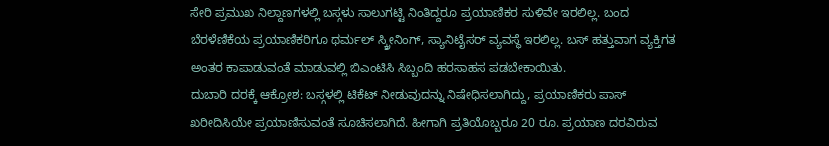ಸೇರಿ ಪ್ರಮುಖ ನಿಲ್ದಾಣಗಳಲ್ಲಿ ಬಸ್ಗಳು ಸಾಲುಗಟ್ಟಿ ನಿಂತಿದ್ದರೂ ಪ್ರಯಾಣಿಕರ ಸುಳಿವೇ ಇರಲಿಲ್ಲ. ಬಂದ ಬೆರಳೆಣಿಕೆಯ ಪ್ರಯಾಣಿಕರಿಗೂ ಥರ್ಮಲ್ ಸ್ಕ್ರೀನಿಂಗ್, ಸ್ಯಾನಿಟೈಸರ್ ವ್ಯವಸ್ಥೆ ಇರಲಿಲ್ಲ. ಬಸ್ ಹತ್ತುವಾಗ ವ್ಯಕ್ತಿಗತ ಅಂತರ ಕಾಪಾಡುವಂತೆ ಮಾಡುವಲ್ಲಿ ಬಿಎಂಟಿಸಿ ಸಿಬ್ಬಂದಿ ಹರಸಾಹಸ ಪಡಬೇಕಾಯಿತು.
ದುಬಾರಿ ದರಕ್ಕೆ ಆಕ್ರೋಶ: ಬಸ್ಗಳಲ್ಲಿ ಟಿಕೆಟ್ ನೀಡುವುದನ್ನು ನಿಷೇಧಿಸಲಾಗಿದ್ದು, ಪ್ರಯಾಣಿಕರು ಪಾಸ್ ಖರೀದಿಸಿಯೇ ಪ್ರಯಾಣಿಸುವಂತೆ ಸೂಚಿಸಲಾಗಿದೆ. ಹೀಗಾಗಿ ಪ್ರತಿಯೊಬ್ಬರೂ 20 ರೂ. ಪ್ರಯಾಣ ದರವಿರುವ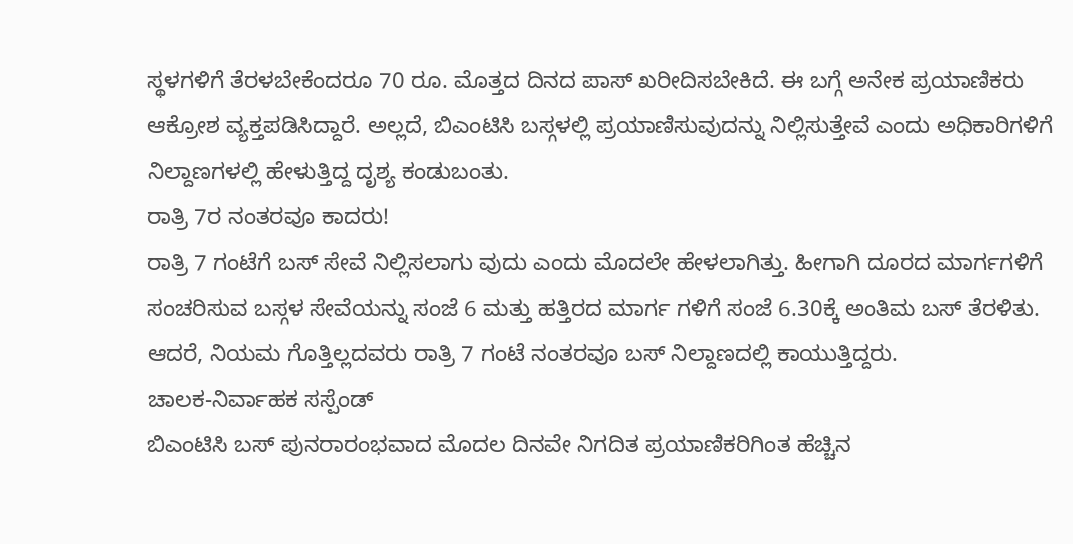ಸ್ಥಳಗಳಿಗೆ ತೆರಳಬೇಕೆಂದರೂ 70 ರೂ. ಮೊತ್ತದ ದಿನದ ಪಾಸ್ ಖರೀದಿಸಬೇಕಿದೆ. ಈ ಬಗ್ಗೆ ಅನೇಕ ಪ್ರಯಾಣಿಕರು ಆಕ್ರೋಶ ವ್ಯಕ್ತಪಡಿಸಿದ್ದಾರೆ. ಅಲ್ಲದೆ, ಬಿಎಂಟಿಸಿ ಬಸ್ಗಳಲ್ಲಿ ಪ್ರಯಾಣಿಸುವುದನ್ನು ನಿಲ್ಲಿಸುತ್ತೇವೆ ಎಂದು ಅಧಿಕಾರಿಗಳಿಗೆ ನಿಲ್ದಾಣಗಳಲ್ಲಿ ಹೇಳುತ್ತಿದ್ದ ದೃಶ್ಯ ಕಂಡುಬಂತು.
ರಾತ್ರಿ 7ರ ನಂತರವೂ ಕಾದರು!
ರಾತ್ರಿ 7 ಗಂಟೆಗೆ ಬಸ್ ಸೇವೆ ನಿಲ್ಲಿಸಲಾಗು ವುದು ಎಂದು ಮೊದಲೇ ಹೇಳಲಾಗಿತ್ತು. ಹೀಗಾಗಿ ದೂರದ ಮಾರ್ಗಗಳಿಗೆ ಸಂಚರಿಸುವ ಬಸ್ಗಳ ಸೇವೆಯನ್ನು ಸಂಜೆ 6 ಮತ್ತು ಹತ್ತಿರದ ಮಾರ್ಗ ಗಳಿಗೆ ಸಂಜೆ 6.30ಕ್ಕೆ ಅಂತಿಮ ಬಸ್ ತೆರಳಿತು. ಆದರೆ, ನಿಯಮ ಗೊತ್ತಿಲ್ಲದವರು ರಾತ್ರಿ 7 ಗಂಟೆ ನಂತರವೂ ಬಸ್ ನಿಲ್ದಾಣದಲ್ಲಿ ಕಾಯುತ್ತಿದ್ದರು.
ಚಾಲಕ-ನಿರ್ವಾಹಕ ಸಸ್ಪೆಂಡ್
ಬಿಎಂಟಿಸಿ ಬಸ್ ಪುನರಾರಂಭವಾದ ಮೊದಲ ದಿನವೇ ನಿಗದಿತ ಪ್ರಯಾಣಿಕರಿಗಿಂತ ಹೆಚ್ಚಿನ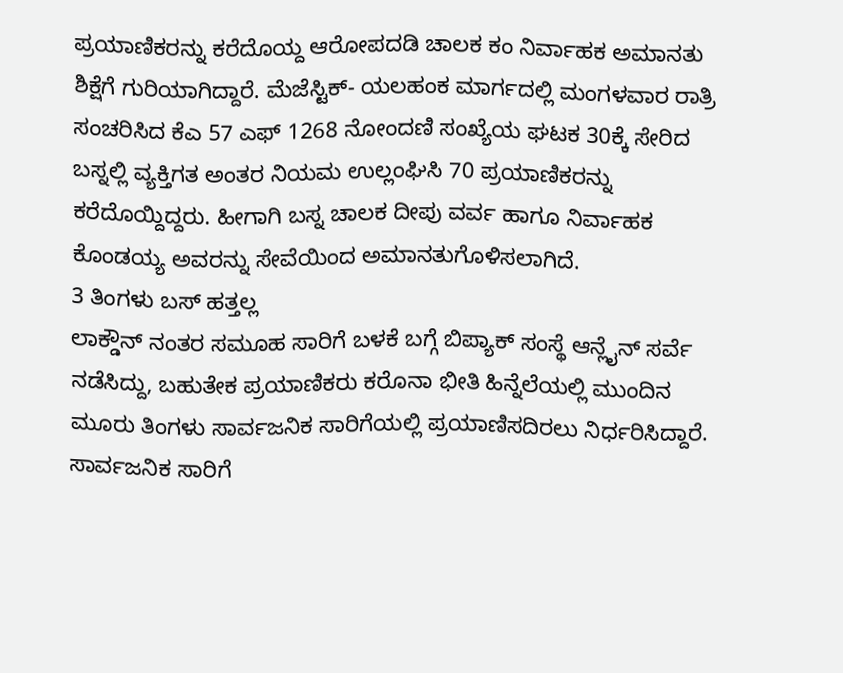ಪ್ರಯಾಣಿಕರನ್ನು ಕರೆದೊಯ್ದ ಆರೋಪದಡಿ ಚಾಲಕ ಕಂ ನಿರ್ವಾಹಕ ಅಮಾನತು ಶಿಕ್ಷೆಗೆ ಗುರಿಯಾಗಿದ್ದಾರೆ. ಮೆಜೆಸ್ಟಿಕ್- ಯಲಹಂಕ ಮಾರ್ಗದಲ್ಲಿ ಮಂಗಳವಾರ ರಾತ್ರಿ ಸಂಚರಿಸಿದ ಕೆಎ 57 ಎಫ್ 1268 ನೋಂದಣಿ ಸಂಖ್ಯೆಯ ಘಟಕ 30ಕ್ಕೆ ಸೇರಿದ ಬಸ್ನಲ್ಲಿ ವ್ಯಕ್ತಿಗತ ಅಂತರ ನಿಯಮ ಉಲ್ಲಂಘಿಸಿ 70 ಪ್ರಯಾಣಿಕರನ್ನು ಕರೆದೊಯ್ದಿದ್ದರು. ಹೀಗಾಗಿ ಬಸ್ನ ಚಾಲಕ ದೀಪು ವರ್ವ ಹಾಗೂ ನಿರ್ವಾಹಕ ಕೊಂಡಯ್ಯ ಅವರನ್ನು ಸೇವೆಯಿಂದ ಅಮಾನತುಗೊಳಿಸಲಾಗಿದೆ.
3 ತಿಂಗಳು ಬಸ್ ಹತ್ತಲ್ಲ
ಲಾಕ್ಡೌನ್ ನಂತರ ಸಮೂಹ ಸಾರಿಗೆ ಬಳಕೆ ಬಗ್ಗೆ ಬಿಪ್ಯಾಕ್ ಸಂಸ್ಥೆ ಆನ್ಲೈನ್ ಸರ್ವೆ ನಡೆಸಿದ್ದು, ಬಹುತೇಕ ಪ್ರಯಾಣಿಕರು ಕರೊನಾ ಭೀತಿ ಹಿನ್ನೆಲೆಯಲ್ಲಿ ಮುಂದಿನ ಮೂರು ತಿಂಗಳು ಸಾರ್ವಜನಿಕ ಸಾರಿಗೆಯಲ್ಲಿ ಪ್ರಯಾಣಿಸದಿರಲು ನಿರ್ಧರಿಸಿದ್ದಾರೆ.
ಸಾರ್ವಜನಿಕ ಸಾರಿಗೆ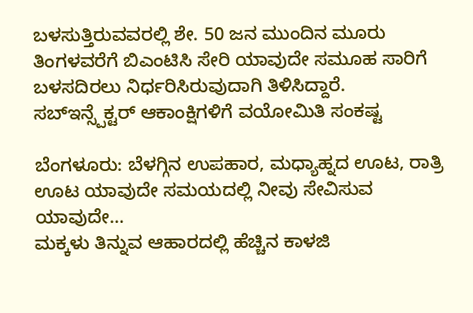ಬಳಸುತ್ತಿರುವವರಲ್ಲಿ ಶೇ. 50 ಜನ ಮುಂದಿನ ಮೂರು ತಿಂಗಳವರೆಗೆ ಬಿಎಂಟಿಸಿ ಸೇರಿ ಯಾವುದೇ ಸಮೂಹ ಸಾರಿಗೆ ಬಳಸದಿರಲು ನಿರ್ಧರಿಸಿರುವುದಾಗಿ ತಿಳಿಸಿದ್ದಾರೆ.
ಸಬ್ಇನ್ಸ್ಪೆಕ್ಟರ್ ಆಕಾಂಕ್ಷಿಗಳಿಗೆ ವಯೋಮಿತಿ ಸಂಕಷ್ಟ

ಬೆಂಗಳೂರು: ಬೆಳಗ್ಗಿನ ಉಪಹಾರ, ಮಧ್ಯಾಹ್ನದ ಊಟ, ರಾತ್ರಿ ಊಟ ಯಾವುದೇ ಸಮಯದಲ್ಲಿ ನೀವು ಸೇವಿಸುವ ಯಾವುದೇ…
ಮಕ್ಕಳು ತಿನ್ನುವ ಆಹಾರದಲ್ಲಿ ಹೆಚ್ಚಿನ ಕಾಳಜಿ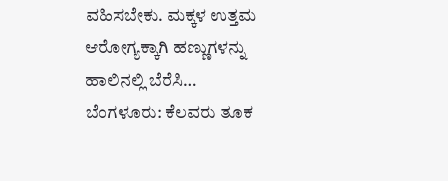ವಹಿಸಬೇಕು. ಮಕ್ಕಳ ಉತ್ತಮ ಆರೋಗ್ಯಕ್ಕಾಗಿ ಹಣ್ಣುಗಳನ್ನು ಹಾಲಿನಲ್ಲಿ ಬೆರೆಸಿ…
ಬೆಂಗಳೂರು: ಕೆಲವರು ತೂಕ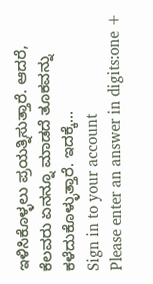ಇಳಿಸಿಕೊಳ್ಳಲು ಪ್ರಯತ್ನಿಸುತ್ತಾರೆ. ಆದರೆ, ಕೆಲವರು ಏನನ್ನೂ ಮಾಡದೆ ತೂಕವನ್ನು ಕಳೆದುಕೊಳ್ಳುತ್ತಾರೆ. ಇದಕ್ಕೆ…
Sign in to your account
Please enter an answer in digits:one +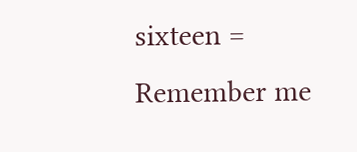sixteen =
Remember me